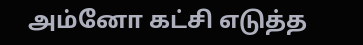அம்னோ கட்சி எடுத்த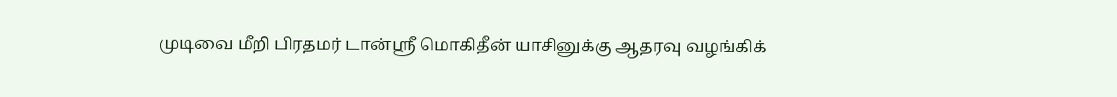முடிவை மீறி பிரதமர் டான்ஸ்ரீ மொகிதீன் யாசினுக்கு ஆதரவு வழங்கிக்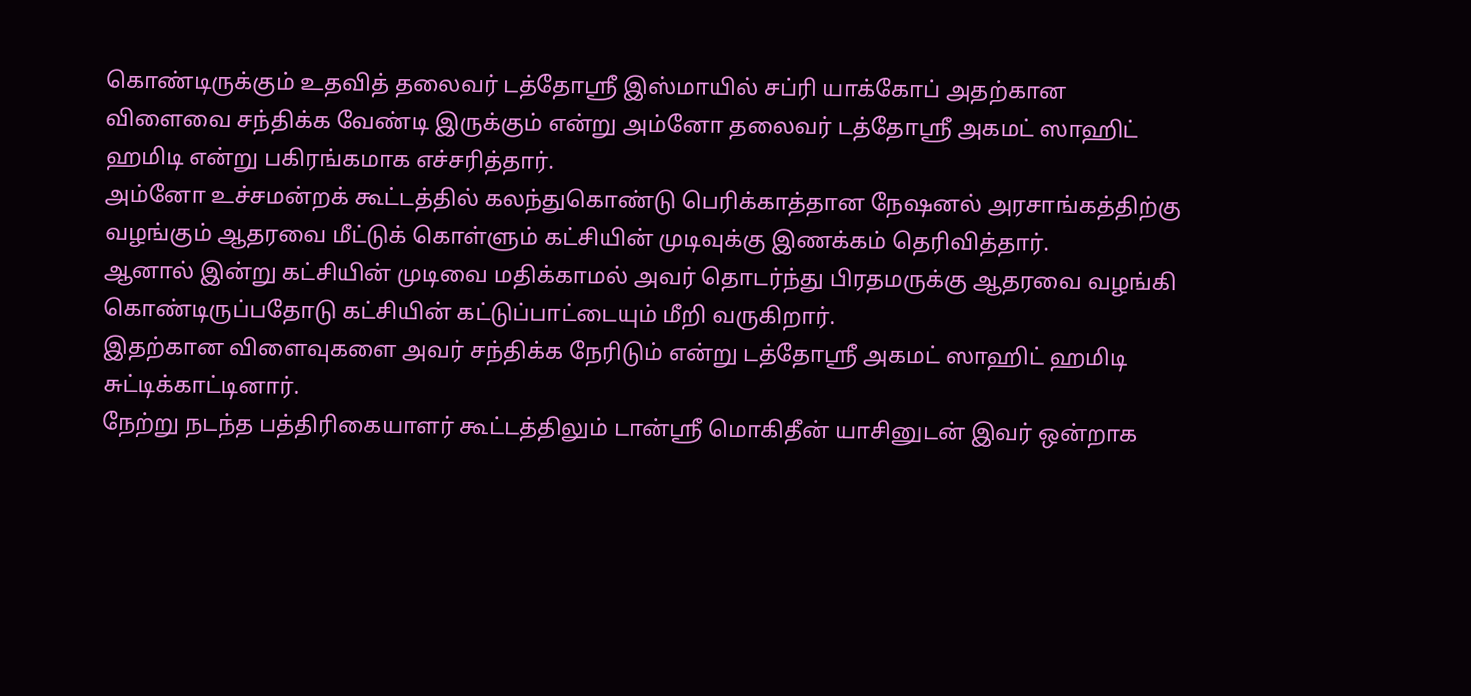கொண்டிருக்கும் உதவித் தலைவர் டத்தோஸ்ரீ இஸ்மாயில் சப்ரி யாக்கோப் அதற்கான விளைவை சந்திக்க வேண்டி இருக்கும் என்று அம்னோ தலைவர் டத்தோஸ்ரீ அகமட் ஸாஹிட் ஹமிடி என்று பகிரங்கமாக எச்சரித்தார்.
அம்னோ உச்சமன்றக் கூட்டத்தில் கலந்துகொண்டு பெரிக்காத்தான நேஷனல் அரசாங்கத்திற்கு வழங்கும் ஆதரவை மீட்டுக் கொள்ளும் கட்சியின் முடிவுக்கு இணக்கம் தெரிவித்தார்.
ஆனால் இன்று கட்சியின் முடிவை மதிக்காமல் அவர் தொடர்ந்து பிரதமருக்கு ஆதரவை வழங்கி கொண்டிருப்பதோடு கட்சியின் கட்டுப்பாட்டையும் மீறி வருகிறார்.
இதற்கான விளைவுகளை அவர் சந்திக்க நேரிடும் என்று டத்தோஸ்ரீ அகமட் ஸாஹிட் ஹமிடி சுட்டிக்காட்டினார்.
நேற்று நடந்த பத்திரிகையாளர் கூட்டத்திலும் டான்ஸ்ரீ மொகிதீன் யாசினுடன் இவர் ஒன்றாக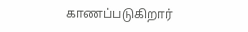காணப்படுகிறார்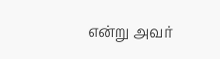என்று அவர்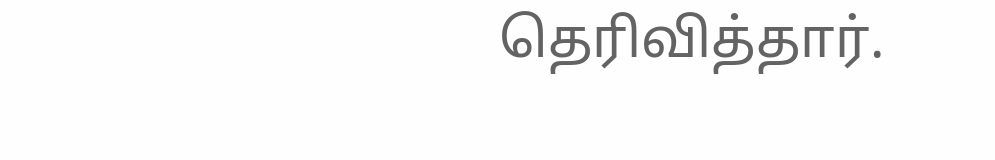தெரிவித்தார்.